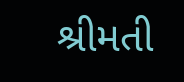શ્રીમતી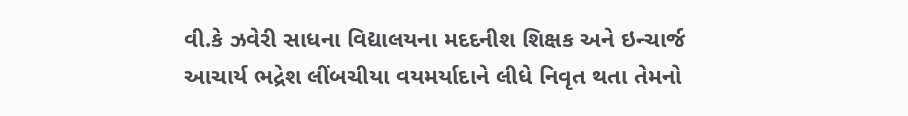વી.કે ઝવેરી સાધના વિદ્યાલયના મદદનીશ શિક્ષક અને ઇન્ચાર્જ આચાર્ય ભદ્રેશ લીંબચીયા વયમર્યાદાને લીધે નિવૃત થતા તેમનો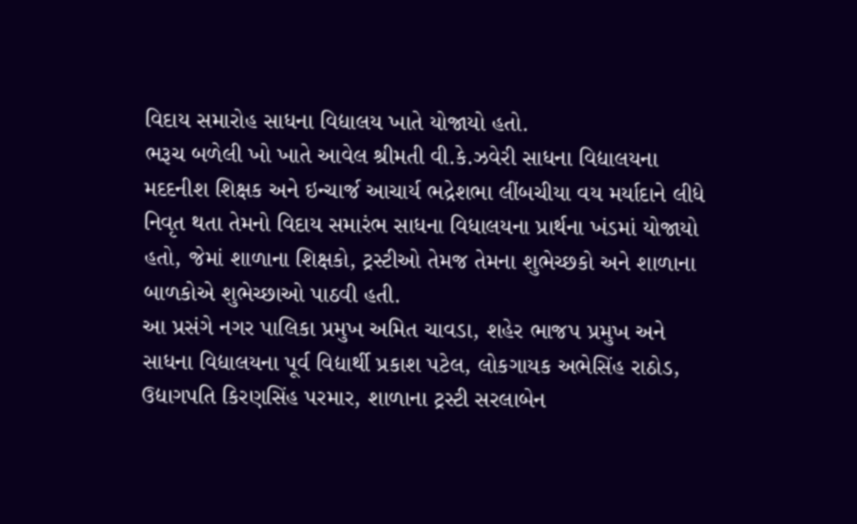વિદાય સમારોહ સાધના વિદ્યાલય ખાતે યોજાયો હતો.
ભરૂચ બળેલી ખો ખાતે આવેલ શ્રીમતી વી.કે.ઝવેરી સાધના વિદ્યાલયના મદદનીશ શિક્ષક અને ઇન્ચાર્જ આચાર્ય ભદ્રેશભા લીંબચીયા વય મર્યાદાને લીધે નિવૃત થતા તેમનો વિદાય સમારંભ સાધના વિધાલયના પ્રાર્થના ખંડમાં યોજાયો હતો, જેમાં શાળાના શિક્ષકો, ટ્રસ્ટીઓ તેમજ તેમના શુભેચ્છકો અને શાળાના બાળકોએ શુભેચ્છાઓ પાઠવી હતી.
આ પ્રસંગે નગર પાલિકા પ્રમુખ અમિત ચાવડા, શહેર ભાજપ પ્રમુખ અને સાધના વિદ્યાલયના પૂર્વ વિદ્યાર્થી પ્રકાશ પટેલ, લોકગાયક અભેસિંહ રાઠોડ, ઉદ્યાગપતિ કિરણસિંહ પરમાર, શાળાના ટ્રસ્ટી સરલાબેન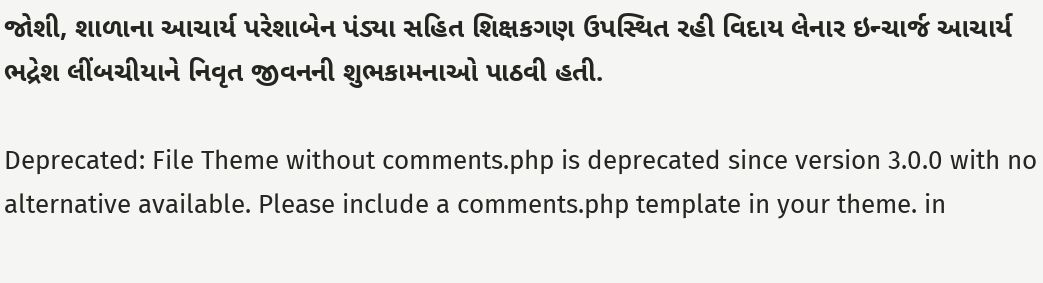જોશી, શાળાના આચાર્ય પરેશાબેન પંડ્યા સહિત શિક્ષકગણ ઉપસ્થિત રહી વિદાય લેનાર ઇન્ચાર્જ આચાર્ય ભદ્રેશ લીંબચીયાને નિવૃત જીવનની શુભકામનાઓ પાઠવી હતી.

Deprecated: File Theme without comments.php is deprecated since version 3.0.0 with no alternative available. Please include a comments.php template in your theme. in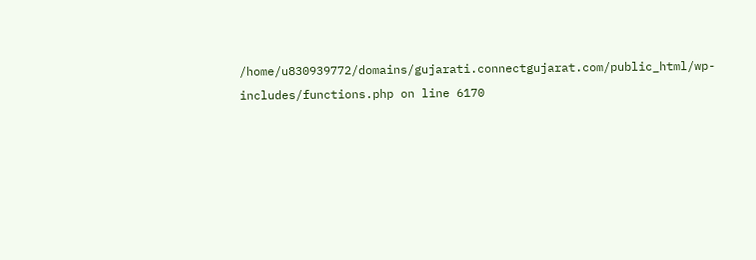/home/u830939772/domains/gujarati.connectgujarat.com/public_html/wp-includes/functions.php on line 6170